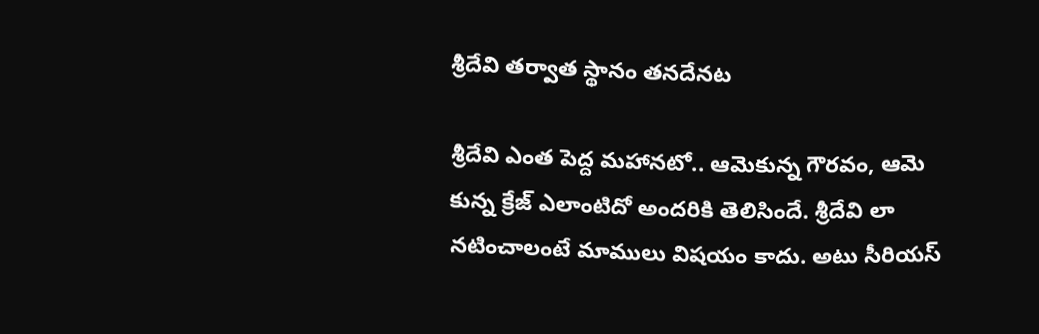శ్రీదేవి తర్వాత స్థానం తనదేనట

శ్రీదేవి ఎంత పెద్ద మహానటో.. ఆమెకున్న గౌరవం, ఆమె కున్న క్రేజ్ ఎలాంటిదో అందరికి తెలిసిందే. శ్రీదేవి లా నటించాలంటే మాములు విషయం కాదు. అటు సీరియస్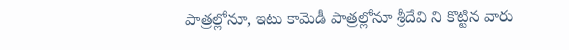పాత్రల్లోనూ, ఇటు కామెడీ పాత్రల్లోనూ శ్రీదేవి ని కొట్టిన వారు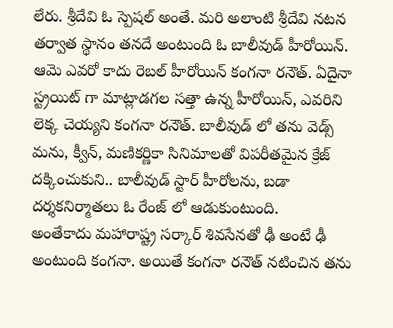లేరు. శ్రీదేవి ఓ స్పెషల్ అంతే. మరి అలాంటి శ్రీదేవి నటన తర్వాత స్థానం తనదే అంటుంది ఓ బాలీవుడ్ హీరోయిన్. ఆమె ఎవరో కాదు రెబల్ హీరోయిన్ కంగనా రనౌత్. ఏదైనా స్ట్రయిట్ గా మాట్లాడగల సత్తా ఉన్న హీరోయిన్, ఎవరిని లెక్క చెయ్యని కంగనా రనౌత్. బాలీవుడ్ లో తను వెడ్స్ మను, క్వీన్, మణికర్ణికా సినిమాలతో విపరీతమైన క్రేజ్ దక్కించుకుని.. బాలీవుడ్ స్టార్ హీరోలను, బడా దర్శకనిర్మాతలు ఓ రేంజ్ లో ఆడుకుంటుంది.
అంతేకాదు మహారాష్ట్ర సర్కార్ శివసేనతో ఢీ అంటే ఢీ అంటుంది కంగనా. అయితే కంగనా రనౌత్ నటించిన తను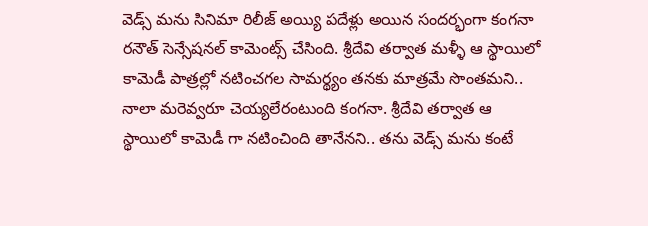వెడ్స్ మను సినిమా రిలీజ్ అయ్యి పదేళ్లు అయిన సందర్భంగా కంగనా రనౌత్ సెన్సేషనల్ కామెంట్స్ చేసింది. శ్రీదేవి తర్వాత మళ్ళీ ఆ స్థాయిలో కామెడీ పాత్రల్లో నటించగల సామర్థ్యం తనకు మాత్రమే సొంతమని.. నాలా మరెవ్వరూ చెయ్యలేరంటుంది కంగనా. శ్రీదేవి తర్వాత ఆ స్థాయిలో కామెడీ గా నటించింది తానేనని.. తను వెడ్స్ మను కంటే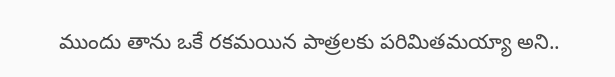ముందు తాను ఒకే రకమయిన పాత్రలకు పరిమితమయ్యా అని..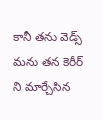కానీ తను వెడ్స్ మను తన కెరీర్ ని మార్చేసిన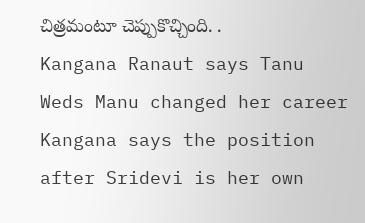చిత్రమంటూ చెప్పుకొచ్చింది. .
Kangana Ranaut says Tanu Weds Manu changed her career
Kangana says the position after Sridevi is her own